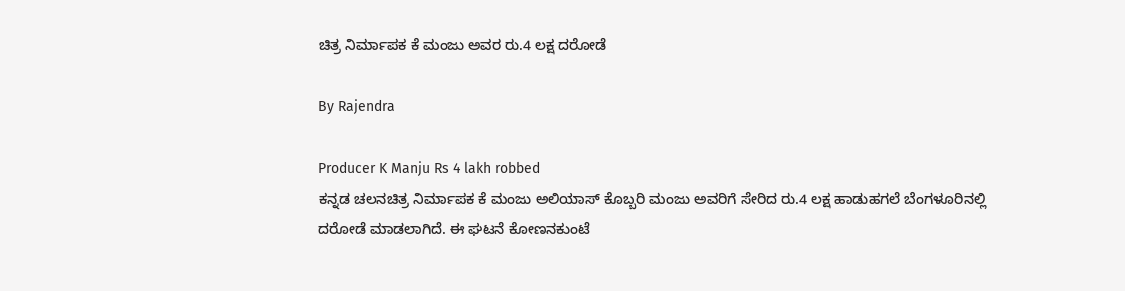ಚಿತ್ರ ನಿರ್ಮಾಪಕ ಕೆ ಮಂಜು ಅವರ ರು.4 ಲಕ್ಷ ದರೋಡೆ

By Rajendra

Producer K Manju Rs 4 lakh robbed
ಕನ್ನಡ ಚಲನಚಿತ್ರ ನಿರ್ಮಾಪಕ ಕೆ ಮಂಜು ಅಲಿಯಾಸ್ ಕೊಬ್ಬರಿ ಮಂಜು ಅವರಿಗೆ ಸೇರಿದ ರು.4 ಲಕ್ಷ ಹಾಡುಹಗಲೆ ಬೆಂಗಳೂರಿನಲ್ಲಿ ದರೋಡೆ ಮಾಡಲಾಗಿದೆ. ಈ ಘಟನೆ ಕೋಣನಕುಂಟೆ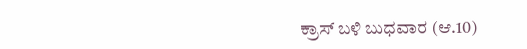ಕ್ರಾಸ್ ಬಳಿ ಬುಧವಾರ (ಆ.10)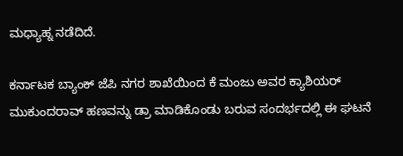ಮಧ್ಯಾಹ್ನ ನಡೆದಿದೆ.

ಕರ್ನಾಟಕ ಬ್ಯಾಂಕ್‌ ಜೆಪಿ ನಗರ ಶಾಖೆಯಿಂದ ಕೆ ಮಂಜು ಅವರ ಕ್ಯಾಶಿಯರ್ ಮುಕುಂದರಾವ್ ಹಣವನ್ನು ಡ್ರಾ ಮಾಡಿಕೊಂಡು ಬರುವ ಸಂದರ್ಭದಲ್ಲಿ ಈ ಘಟನೆ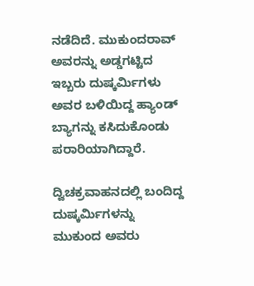ನಡೆದಿದೆ. ಮುಕುಂದರಾವ್ ಅವರನ್ನು ಅಡ್ಡಗಟ್ಟಿದ ಇಬ್ಬರು ದುಷ್ಕರ್ಮಿಗಳು ಅವರ ಬಳಿಯಿದ್ದ ಹ್ಯಾಂಡ್ ಬ್ಯಾಗನ್ನು ಕಸಿದುಕೊಂಡು ಪರಾರಿಯಾಗಿದ್ದಾರೆ.

ದ್ವಿಚಕ್ರವಾಹನದಲ್ಲಿ ಬಂದಿದ್ದ ದುಷ್ಕರ್ಮಿಗಳನ್ನು ಮುಕುಂದ ಅವರು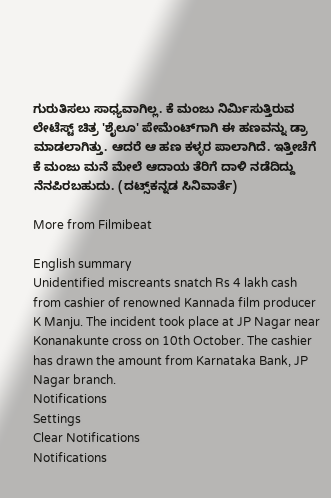ಗುರುತಿಸಲು ಸಾಧ್ಯವಾಗಿಲ್ಲ. ಕೆ ಮಂಜು ನಿರ್ಮಿಸುತ್ತಿರುವ ಲೇಟೆಸ್ಟ್ ಚಿತ್ರ 'ಶೈಲೂ' ಪೇಮೆಂಟ್‌ಗಾಗಿ ಈ ಹಣವನ್ನು ಡ್ರಾ ಮಾಡಲಾಗಿತ್ತು. ಆದರೆ ಆ ಹಣ ಕಳ್ಳರ ಪಾಲಾಗಿದೆ. ಇತ್ತೀಚೆಗೆ ಕೆ ಮಂಜು ಮನೆ ಮೇಲೆ ಆದಾಯ ತೆರಿಗೆ ದಾಳಿ ನಡೆದಿದ್ದು ನೆನಪಿರಬಹುದು. (ದಟ್ಸ್‌ಕನ್ನಡ ಸಿನಿವಾರ್ತೆ)

More from Filmibeat

English summary
Unidentified miscreants snatch Rs 4 lakh cash from cashier of renowned Kannada film producer K Manju. The incident took place at JP Nagar near Konanakunte cross on 10th October. The cashier has drawn the amount from Karnataka Bank, JP Nagar branch.
Notifications
Settings
Clear Notifications
Notifications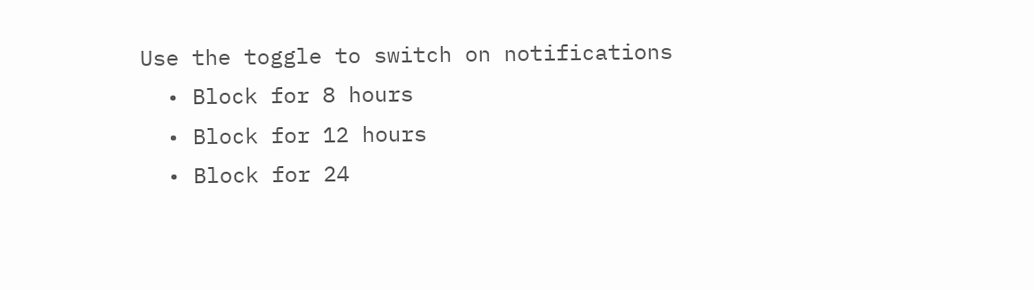Use the toggle to switch on notifications
  • Block for 8 hours
  • Block for 12 hours
  • Block for 24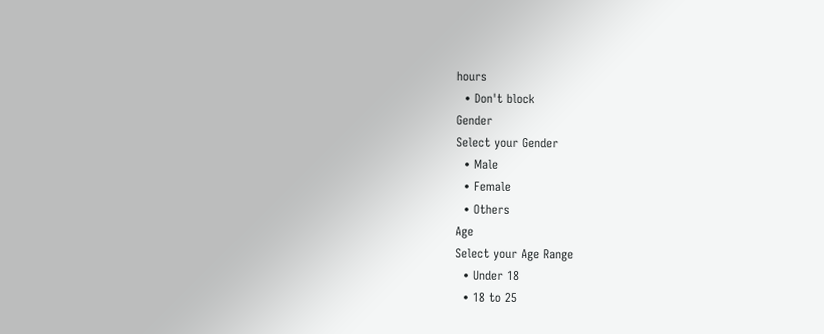hours
  • Don't block
Gender
Select your Gender
  • Male
  • Female
  • Others
Age
Select your Age Range
  • Under 18
  • 18 to 25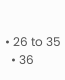• 26 to 35
  • 36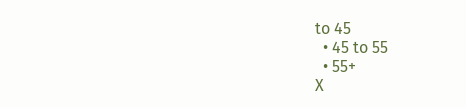to 45
  • 45 to 55
  • 55+
X